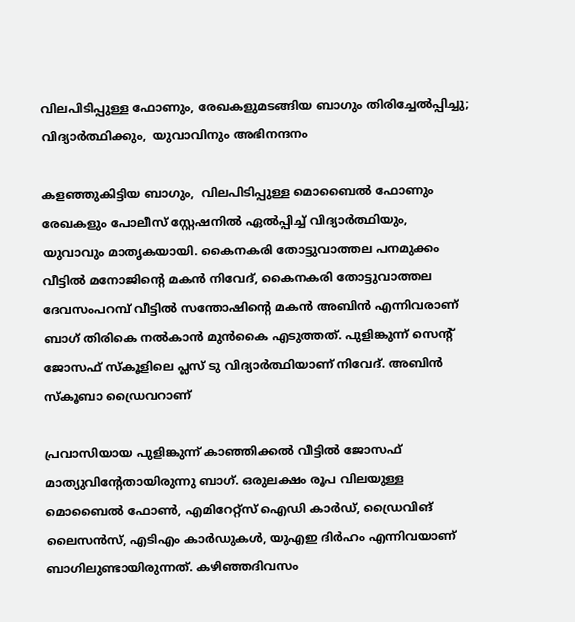വിലപിടിപ്പുള്ള ഫോണും, രേഖകളുമടങ്ങിയ ബാഗും തിരിച്ചേൽപ്പിച്ചു; വിദ്യാർത്ഥിക്കും,  യുവാവിനും അഭിനന്ദനം

കളഞ്ഞുകിട്ടിയ ബാഗും,  വിലപിടിപ്പുള്ള മൊബൈൽ ഫോണും രേഖകളും പോലീസ് സ്റ്റേഷനിൽ ഏൽപ്പിച്ച് വിദ്യാർത്ഥിയും,  യുവാവും മാതൃകയായി. കൈനകരി തോട്ടുവാത്തല പനമുക്കം വീട്ടിൽ മനോജിന്റെ മകൻ നിവേദ്, കൈനകരി തോട്ടുവാത്തല ദേവസംപറമ്പ് വീട്ടിൽ സന്തോഷിന്റെ മകൻ അബിൻ എന്നിവരാണ് ബാഗ് തിരികെ നൽകാൻ മുൻകൈ എടുത്തത്. പുളിങ്കുന്ന് സെന്റ് ജോസഫ് സ്കൂളിലെ പ്ലസ് ടു വിദ്യാർത്ഥിയാണ് നിവേദ്. അബിൻ സ്കൂബാ ഡ്രൈവറാണ്

പ്രവാസിയായ പുളിങ്കുന്ന് കാഞ്ഞിക്കൽ വീട്ടിൽ ജോസഫ് മാത്യുവിന്റേതായിരുന്നു ബാഗ്. ഒരുലക്ഷം രൂപ വിലയുള്ള മൊബൈൽ ഫോൺ, എമിറേറ്റ്സ് ഐഡി കാർഡ്, ഡ്രൈവിങ് ലൈസൻസ്, എടിഎം കാർഡുകൾ, യുഎഇ ദിർഹം എന്നിവയാണ് ബാഗിലുണ്ടായിരുന്നത്. കഴിഞ്ഞദിവസം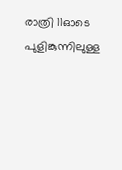രാത്രി 11ഓടെ പുളിങ്കുന്നിലുള്ള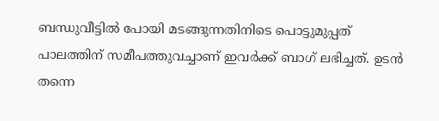ബന്ധുവീട്ടിൽ പോയി മടങ്ങുന്നതിനിടെ പൊട്ടുമുപ്പത് പാലത്തിന് സമീപത്തുവച്ചാണ് ഇവർക്ക് ബാഗ് ലഭിച്ചത്. ഉടൻ തന്നെ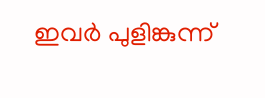ഇവർ പുളിങ്കുന്ന്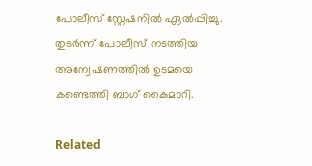പോലീസ് സ്റ്റേഷനിൽ ഏൽപ്പിച്ചു. തുടർന്ന് പോലീസ് നടത്തിയ അന്വേഷണത്തിൽ ഉടമയെ കണ്ടെത്തി ബാഗ് കൈമാറി.

Related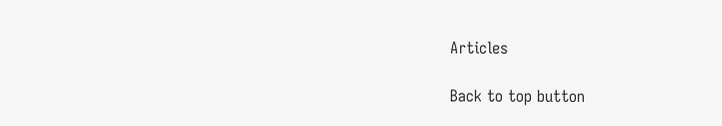Articles

Back to top button